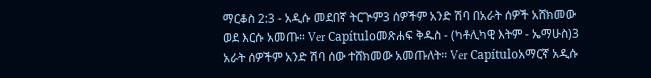ማርቆስ 2:3 - አዲሱ መደበኛ ትርጒም3 ሰዎችም አንድ ሽባ በአራት ሰዎች አሸክመው ወደ እርሱ አመጡ። Ver Capítuloመጽሐፍ ቅዱስ - (ካቶሊካዊ እትም - ኤማሁስ)3 አራት ሰዎችም አንድ ሽባ ሰው ተሸክመው አመጡለት። Ver Capítuloአማርኛ አዲሱ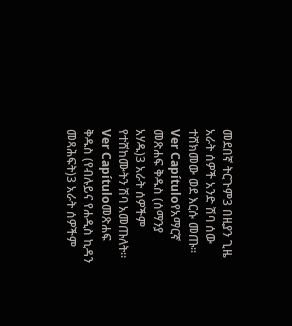መደበኛ ትርጉም3 በዚያን ጊዜ አራት ሰዎች አንድ ሽባ ሰው ተሸክመው ወደ እርሱ መጡ። Ver Capítuloየአማርኛ መጽሐፍ ቅዱስ (ሰማንያ አሃዱ)3 አራት ሰዎችም የተሸከሙትን ሽባ አመጡለት። Ver Capítuloመጽሐፍ ቅዱስ (የብሉይና የሐዲስ ኪዳን መጻሕፍት)3 አራት ሰዎችም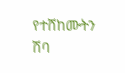የተሸከሙትን ሽባ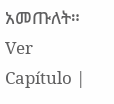አመጡለት። Ver Capítulo |